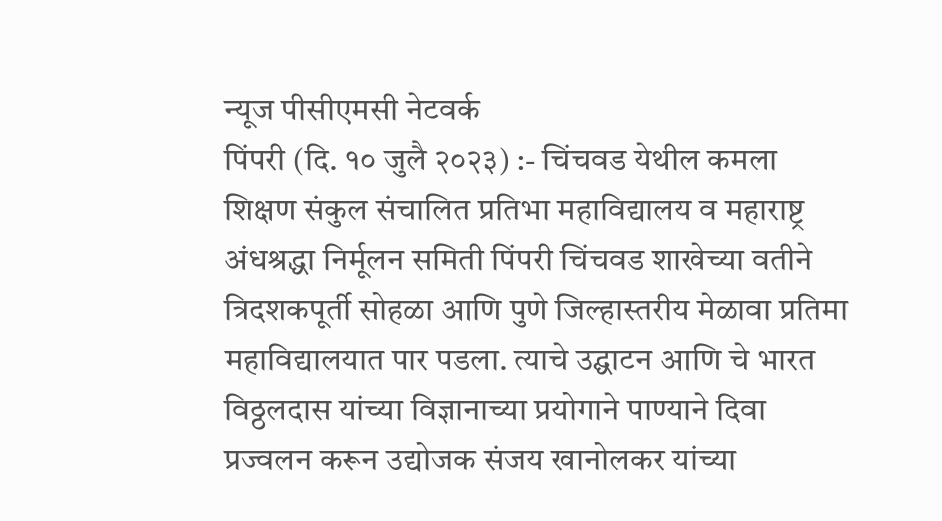न्यूज पीसीएमसी नेटवर्क
पिंपरी (दि. १० जुलै २०२३) :- चिंचवड येथील कमला शिक्षण संकुल संचालित प्रतिभा महाविद्यालय व महाराष्ट्र अंधश्रद्धा निर्मूलन समिती पिंपरी चिंचवड शाखेच्या वतीने त्रिदशकपूर्ती सोहळा आणि पुणे जिल्हास्तरीय मेळावा प्रतिमा महाविद्यालयात पार पडला. त्याचे उद्घाटन आणि चे भारत विठ्ठलदास यांच्या विज्ञानाच्या प्रयोगाने पाण्याने दिवा प्रज्वलन करून उद्योजक संजय खानोलकर यांच्या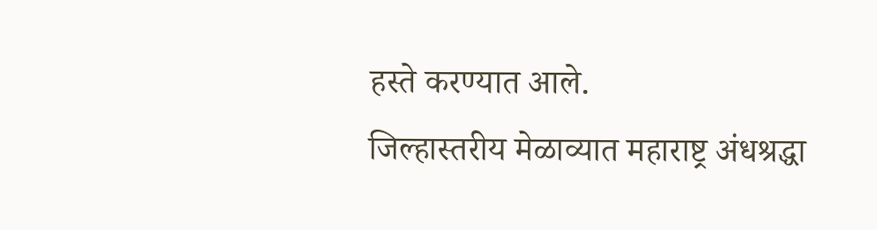हस्ते करण्यात आले.
जिल्हास्तरीय मेळाव्यात महाराष्ट्र अंधश्रद्धा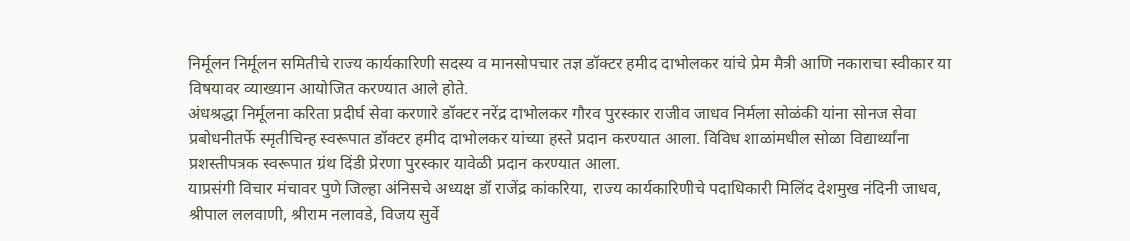निर्मूलन निर्मूलन समितीचे राज्य कार्यकारिणी सदस्य व मानसोपचार तज्ञ डॉक्टर हमीद दाभोलकर यांचे प्रेम मैत्री आणि नकाराचा स्वीकार या विषयावर व्याख्यान आयोजित करण्यात आले होते.
अंधश्रद्धा निर्मूलना करिता प्रदीर्घ सेवा करणारे डॉक्टर नरेंद्र दाभोलकर गौरव पुरस्कार राजीव जाधव निर्मला सोळंकी यांना सोनज सेवा प्रबोधनीतर्फे स्मृतीचिन्ह स्वरूपात डॉक्टर हमीद दाभोलकर यांच्या हस्ते प्रदान करण्यात आला. विविध शाळांमधील सोळा विद्यार्थ्यांना प्रशस्तीपत्रक स्वरूपात ग्रंथ दिंडी प्रेरणा पुरस्कार यावेळी प्रदान करण्यात आला.
याप्रसंगी विचार मंचावर पुणे जिल्हा अंनिसचे अध्यक्ष डॉ राजेंद्र कांकरिया, राज्य कार्यकारिणीचे पदाधिकारी मिलिंद देशमुख नंदिनी जाधव, श्रीपाल ललवाणी, श्रीराम नलावडे, विजय सुर्वे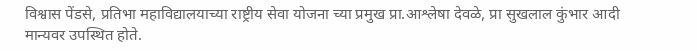विश्वास पेंडसे, प्रतिभा महाविद्यालयाच्या राष्ट्रीय सेवा योजना च्या प्रमुख प्रा.आश्लेषा देवळे, प्रा सुखलाल कुंभार आदी मान्यवर उपस्थित होते.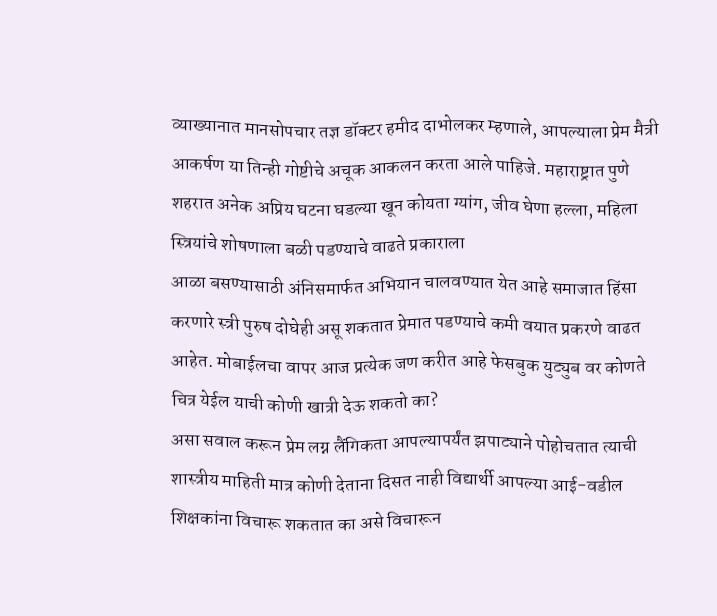व्याख्यानात मानसोपचार तज्ञ डॉक्टर हमीद दाभोलकर म्हणाले, आपल्याला प्रेम मैत्री आकर्षण या तिन्ही गोष्टीचे अचूक आकलन करता आले पाहिजे. महाराष्ट्रात पुणे शहरात अनेक अप्रिय घटना घडल्या खून कोयता ग्यांग, जीव घेणा हल्ला, महिला स्त्रियांचे शोषणाला बळी पडण्याचे वाढते प्रकाराला
आळा बसण्यासाठी अंनिसमार्फत अभियान चालवण्यात येत आहे समाजात हिंसा करणारे स्त्री पुरुष दोघेही असू शकतात प्रेमात पडण्याचे कमी वयात प्रकरणे वाढत आहेत. मोबाईलचा वापर आज प्रत्येक जण करीत आहे फेसबुक युट्युब वर कोणते चित्र येईल याची कोणी खात्री देऊ शकतो का?
असा सवाल करून प्रेम लग्न लैंगिकता आपल्यापर्यंत झपाट्याने पोहोचतात त्याची शास्त्रीय माहिती मात्र कोणी देताना दिसत नाही विद्यार्थी आपल्या आई-वडील शिक्षकांना विचारू शकतात का असे विचारून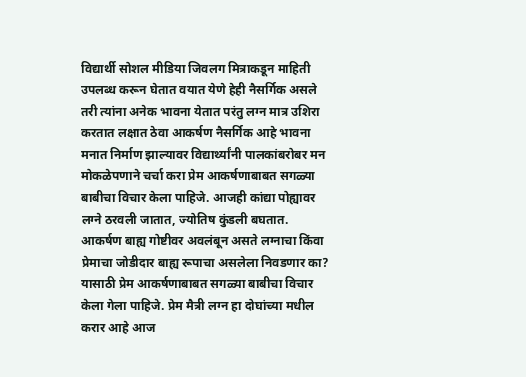विद्यार्थी सोशल मीडिया जिवलग मित्राकडून माहिती उपलब्ध करून घेतात वयात येणे हेही नैसर्गिक असले तरी त्यांना अनेक भावना येतात परंतु लग्न मात्र उशिरा करतात लक्षात ठेवा आकर्षण नैसर्गिक आहे भावना मनात निर्माण झाल्यावर विद्यार्थ्यांनी पालकांबरोबर मन मोकळेपणाने चर्चा करा प्रेम आकर्षणाबाबत सगळ्या बाबीचा विचार केला पाहिजे. आजही कांद्या पोह्यावर लग्ने ठरवली जातात, ज्योतिष कुंडली बघतात.
आकर्षण बाह्य गोष्टीवर अवलंबून असते लग्नाचा किंवा प्रेमाचा जोडीदार बाह्य रूपाचा असलेला निवडणार का? यासाठी प्रेम आकर्षणाबाबत सगळ्या बाबीचा विचार केला गेला पाहिजे. प्रेम मैत्री लग्न हा दोघांच्या मधील करार आहे आज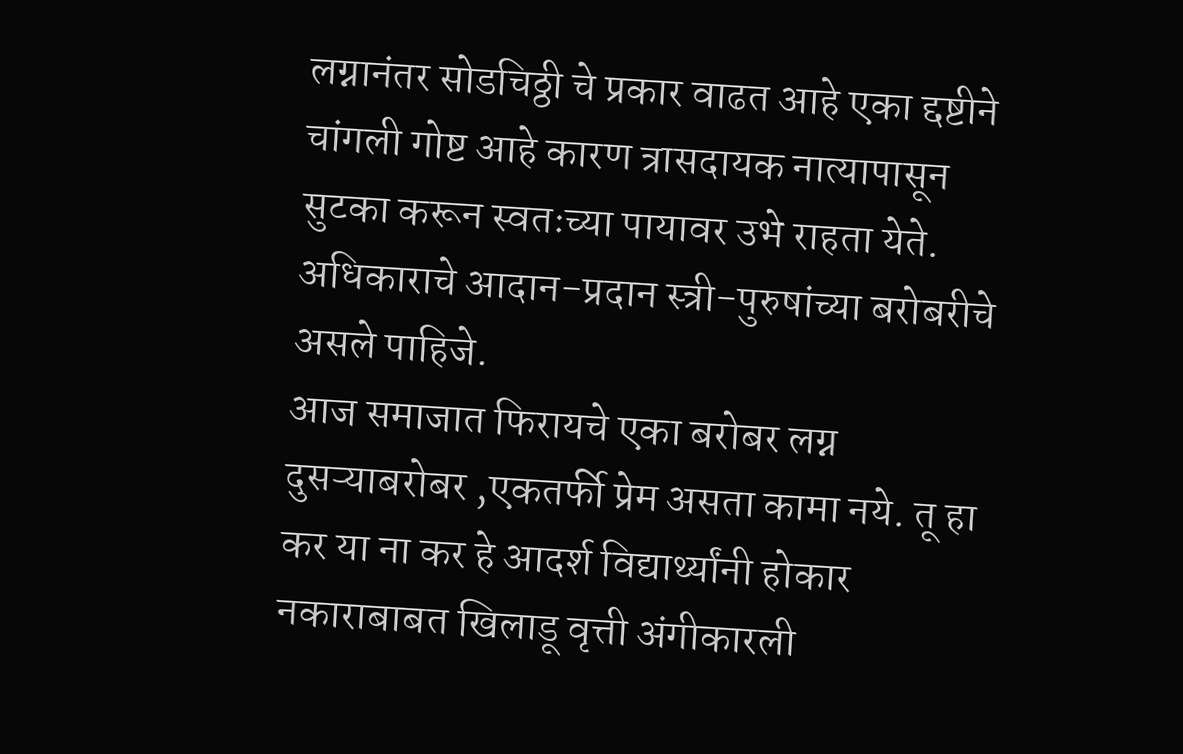लग्नानंतर सोडचिठ्ठी चे प्रकार वाढत आहे एका द्दष्टीने चांगली गोष्ट आहे कारण त्रासदायक नात्यापासून सुटका करून स्वतःच्या पायावर उभे राहता येते. अधिकाराचे आदान-प्रदान स्त्री-पुरुषांच्या बरोबरीचे असले पाहिजे.
आज समाजात फिरायचे एका बरोबर लग्न दुसऱ्याबरोबर ,एकतर्फी प्रेम असता कामा नये. तू हा कर या ना कर हे आदर्श विद्यार्थ्यांनी होकार नकाराबाबत खिलाडू वृत्ती अंगीकारली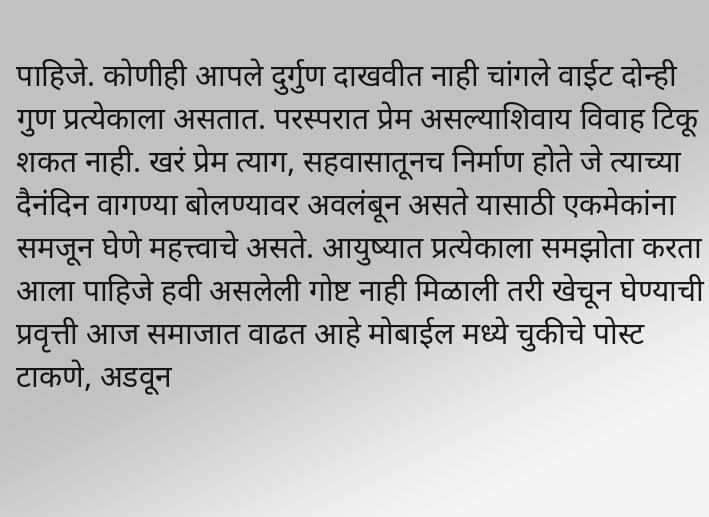पाहिजे. कोणीही आपले दुर्गुण दाखवीत नाही चांगले वाईट दोन्ही गुण प्रत्येकाला असतात. परस्परात प्रेम असल्याशिवाय विवाह टिकू शकत नाही. खरं प्रेम त्याग, सहवासातूनच निर्माण होते जे त्याच्या दैनंदिन वागण्या बोलण्यावर अवलंबून असते यासाठी एकमेकांना समजून घेणे महत्त्वाचे असते. आयुष्यात प्रत्येकाला समझोता करता आला पाहिजे हवी असलेली गोष्ट नाही मिळाली तरी खेचून घेण्याची प्रवृत्ती आज समाजात वाढत आहे मोबाईल मध्ये चुकीचे पोस्ट टाकणे, अडवून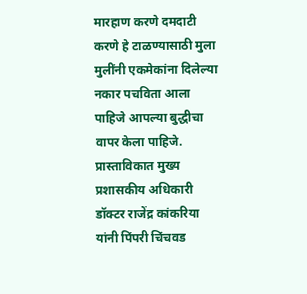मारहाण करणे दमदाटी करणे हे टाळण्यासाठी मुला मुलींनी एकमेकांना दिलेल्या नकार पचविता आला पाहिजे आपल्या बुद्धीचा वापर केला पाहिजे.
प्रास्ताविकात मुख्य प्रशासकीय अधिकारी डॉक्टर राजेंद्र कांकरिया यांनी पिंपरी चिंचवड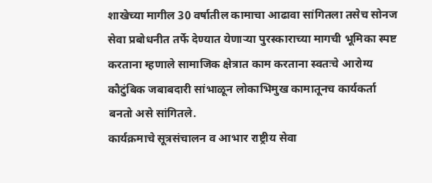शाखेच्या मागील 30 वर्षातील कामाचा आढावा सांगितला तसेच सोनज सेवा प्रबोधनीत तर्फे देण्यात येणाऱ्या पुरस्काराच्या मागची भूमिका स्पष्ट करताना म्हणाले सामाजिक क्षेत्रात काम करताना स्वतःचे आरोग्य कौटुंबिक जबाबदारी सांभाळून लोकाभिमुख कामातूनच कार्यकर्ता बनतो असे सांगितले.
कार्यक्रमाचे सूत्रसंचालन व आभार राष्ट्रीय सेवा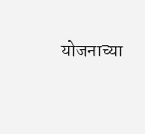योजनाच्या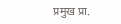प्रमुख प्रा.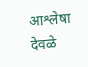आश्लेषा देवळे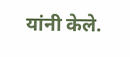यांनी केले.